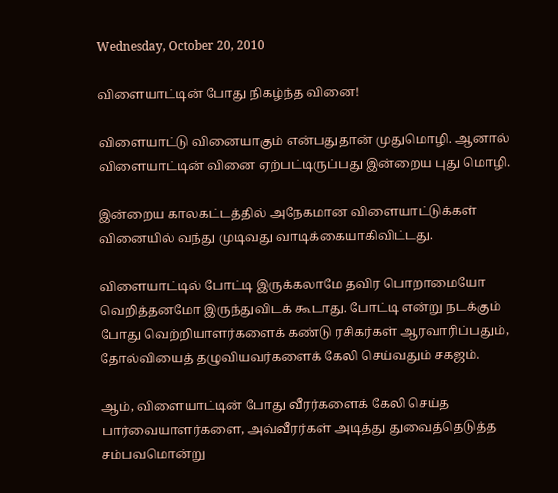Wednesday, October 20, 2010

விளையாட்டின் போது நிகழ்ந்த வினை!

விளையாட்டு வினையாகும் என்பதுதான் முதுமொழி. ஆனால் விளையாட்டின் வினை ஏற்பட்டிருப்பது இன்றைய புது மொழி.

இன்றைய காலகட்டத்தில் அநேகமான விளையாட்டுக்கள் வினையில் வந்து முடிவது வாடிக்கையாகிவிட்டது.

விளையாட்டில் போட்டி இருக்கலாமே தவிர பொறாமையோ வெறித்தனமோ இருந்துவிடக் கூடாது. போட்டி என்று நடக்கும் போது வெற்றியாளர்களைக் கண்டு ரசிகர்கள் ஆரவாரிப்பதும், தோல்வியைத் தழுவியவர்களைக் கேலி செய்வதும் சகஜம்.

ஆம், விளையாட்டின் போது வீரர்களைக் கேலி செய்த பார்வையாளர்களை, அவ்வீரர்கள் அடித்து துவைத்தெடுத்த சம்பவமொன்று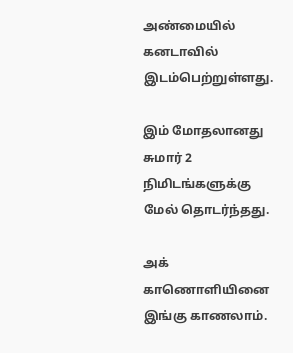அண்மையில் கனடாவில் இடம்பெற்றுள்ளது.

இம் மோதலானது சுமார் 2 நிமிடங்களுக்கு மேல் தொடர்ந்தது.

அக் காணொளியினை இங்கு காணலாம்.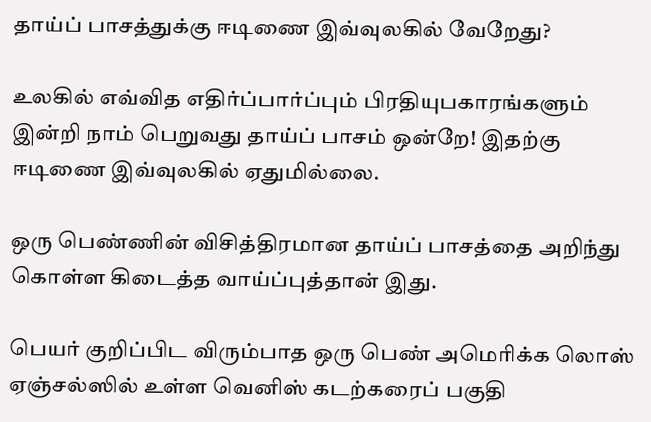தாய்ப் பாசத்துக்கு ஈடிணை இவ்வுலகில் வேறேது?

உலகில் எவ்வித எதிர்ப்பார்ப்பும் பிரதியுபகாரங்களும் இன்றி நாம் பெறுவது தாய்ப் பாசம் ஒன்றே! இதற்கு ஈடிணை இவ்வுலகில் ஏதுமில்லை.

ஒரு பெண்ணின் விசித்திரமான தாய்ப் பாசத்தை அறிந்து கொள்ள கிடைத்த வாய்ப்புத்தான் இது.

பெயர் குறிப்பிட விரும்பாத ஒரு பெண் அமெரிக்க லொஸ் ஏஞ்சல்ஸில் உள்ள வெனிஸ் கடற்கரைப் பகுதி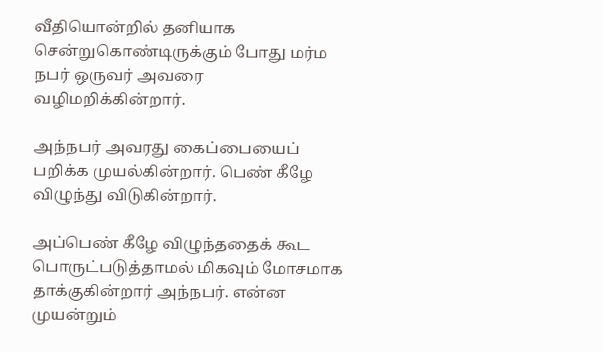வீதியொன்றில் தனியாக சென்றுகொண்டிருக்கும் போது மர்ம நபர் ஒருவர் அவரை வழிமறிக்கின்றார்.

அந்நபர் அவரது கைப்பையைப் பறிக்க முயல்கின்றார். பெண் கீழே விழுந்து விடுகின்றார்.

அப்பெண் கீழே விழுந்ததைக் கூட பொருட்படுத்தாமல் மிகவும் மோசமாக தாக்குகின்றார் அந்நபர். என்ன முயன்றும்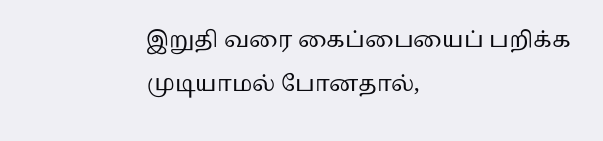இறுதி வரை கைப்பையைப் பறிக்க முடியாமல் போனதால்,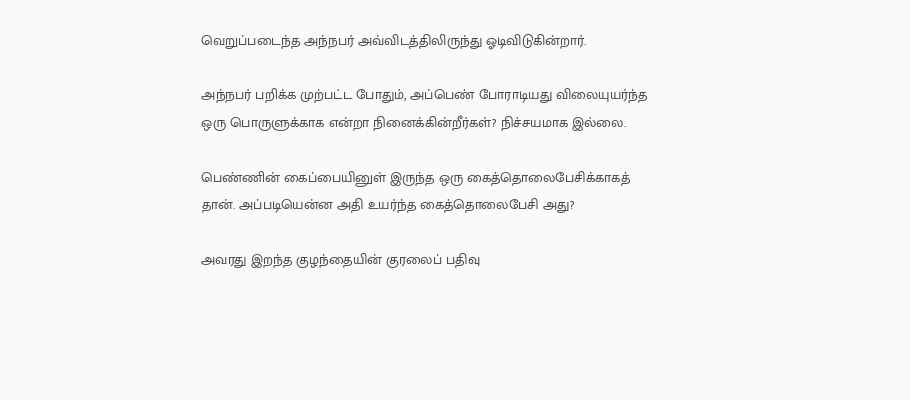வெறுப்படைந்த அந்நபர் அவ்விடத்திலிருந்து ஓடிவிடுகின்றார்.

அந்நபர் பறிக்க முற்பட்ட போதும், அப்பெண் போராடியது விலையுயர்ந்த ஒரு பொருளுக்காக என்றா நினைக்கின்றீர்கள்? நிச்சயமாக இல்லை.

பெண்ணின் கைப்பையினுள் இருந்த ஒரு கைத்தொலைபேசிக்காகத் தான். அப்படியென்ன அதி உயர்ந்த கைத்தொலைபேசி அது?

அவரது இறந்த குழந்தையின் குரலைப் பதிவு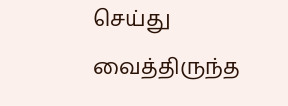செய்து வைத்திருந்த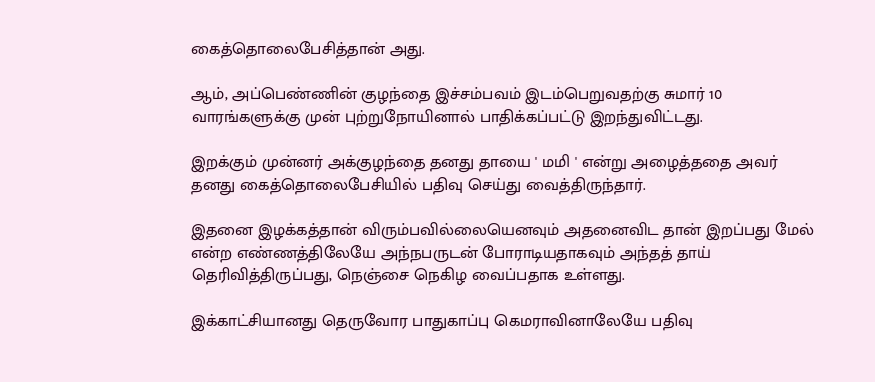கைத்தொலைபேசித்தான் அது.

ஆம், அப்பெண்ணின் குழந்தை இச்சம்பவம் இடம்பெறுவதற்கு சுமார் 10 வாரங்களுக்கு முன் புற்றுநோயினால் பாதிக்கப்பட்டு இறந்துவிட்டது.

இறக்கும் முன்னர் அக்குழந்தை தனது தாயை ' மமி ' என்று அழைத்ததை அவர் தனது கைத்தொலைபேசியில் பதிவு செய்து வைத்திருந்தார்.

இதனை இழக்கத்தான் விரும்பவில்லையெனவும் அதனைவிட தான் இறப்பது மேல் என்ற எண்ணத்திலேயே அந்நபருடன் போராடியதாகவும் அந்தத் தாய் தெரிவித்திருப்பது, நெஞ்சை நெகிழ வைப்பதாக உள்ளது.

இக்காட்சியானது தெருவோர பாதுகாப்பு கெமராவினாலேயே பதிவு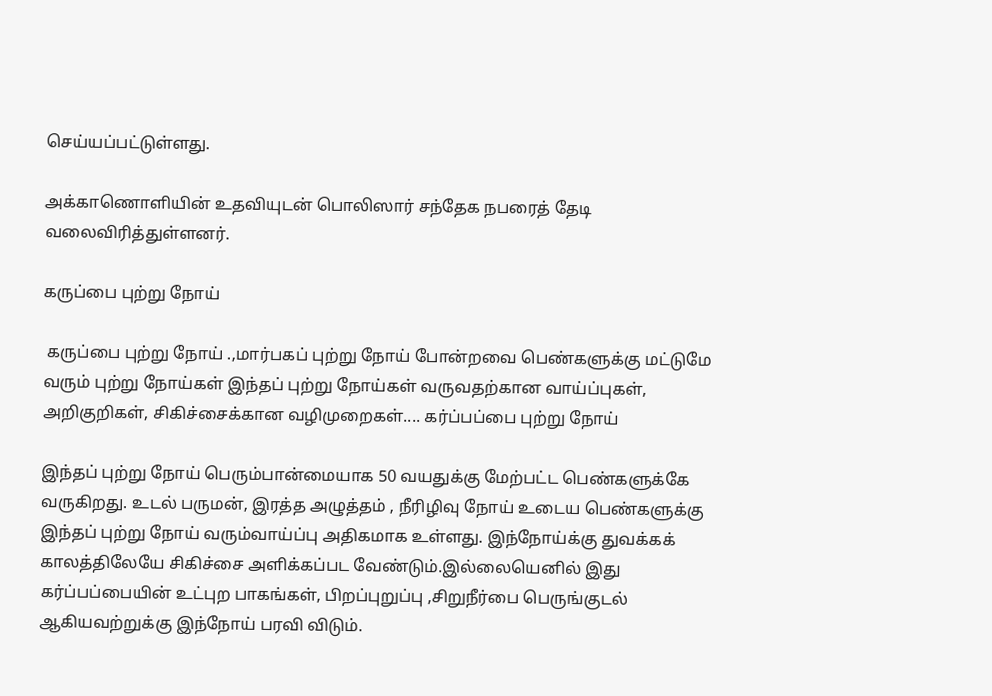செய்யப்பட்டுள்ளது.

அக்காணொளியின் உதவியுடன் பொலிஸார் சந்தேக நபரைத் தேடி வலைவிரித்துள்ளனர்.

கருப்பை புற்று நோய்

 கருப்பை புற்று நோய் .,மார்பகப் புற்று நோய் போன்றவை பெண்களுக்கு மட்டுமே வரும் புற்று நோய்கள் இந்தப் புற்று நோய்கள் வருவதற்கான வாய்ப்புகள், அறிகுறிகள், சிகிச்சைக்கான வழிமுறைகள்.... கர்ப்பப்பை புற்று நோய்

இந்தப் புற்று நோய் பெரும்பான்மையாக 50 வயதுக்கு மேற்பட்ட பெண்களுக்கே வருகிறது. உடல் பருமன், இரத்த அழுத்தம் , நீரிழிவு நோய் உடைய பெண்களுக்கு இந்தப் புற்று நோய் வரும்வாய்ப்பு அதிகமாக உள்ளது. இந்நோய்க்கு துவக்கக் காலத்திலேயே சிகிச்சை அளிக்கப்பட வேண்டும்.இல்லையெனில் இது கர்ப்பப்பையின் உட்புற பாகங்கள், பிறப்புறுப்பு ,சிறுநீர்பை பெருங்குடல் ஆகியவற்றுக்கு இந்நோய் பரவி விடும்.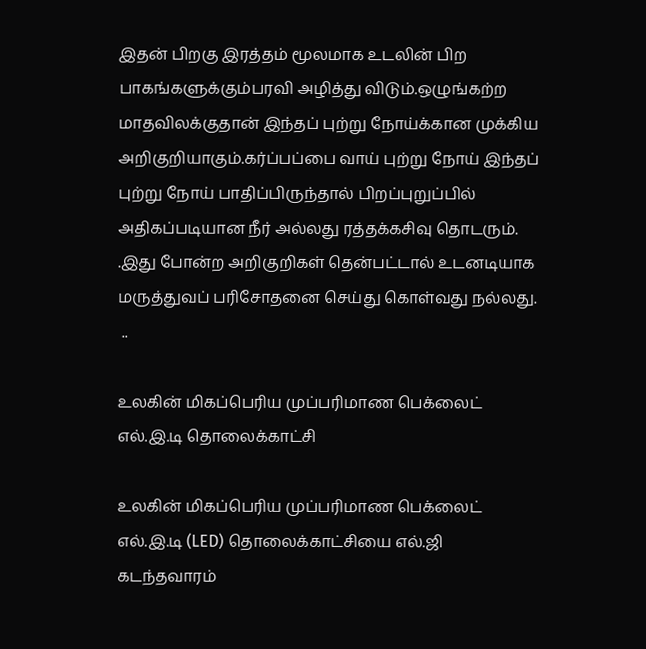இதன் பிறகு இரத்தம் மூலமாக உடலின் பிற பாகங்களுக்கும்பரவி அழித்து விடும்.ஒழுங்கற்ற மாதவிலக்குதான் இந்தப் புற்று நோய்க்கான முக்கிய அறிகுறியாகும்.கர்ப்பப்பை வாய் புற்று நோய் இந்தப் புற்று நோய் பாதிப்பிருந்தால் பிறப்புறுப்பில் அதிகப்படியான நீர் அல்லது ரத்தக்கசிவு தொடரும். .இது போன்ற அறிகுறிகள் தென்பட்டால் உடனடியாக மருத்துவப் பரிசோதனை செய்து கொள்வது நல்லது.
 ..

உலகின் மிகப்பெரிய முப்பரிமாண பெக்லைட் எல்.இ.டி தொலைக்காட்சி

உலகின் மிகப்பெரிய முப்பரிமாண பெக்லைட் எல்.இ.டி (LED) தொலைக்காட்சியை எல்.ஜி கடந்தவாரம்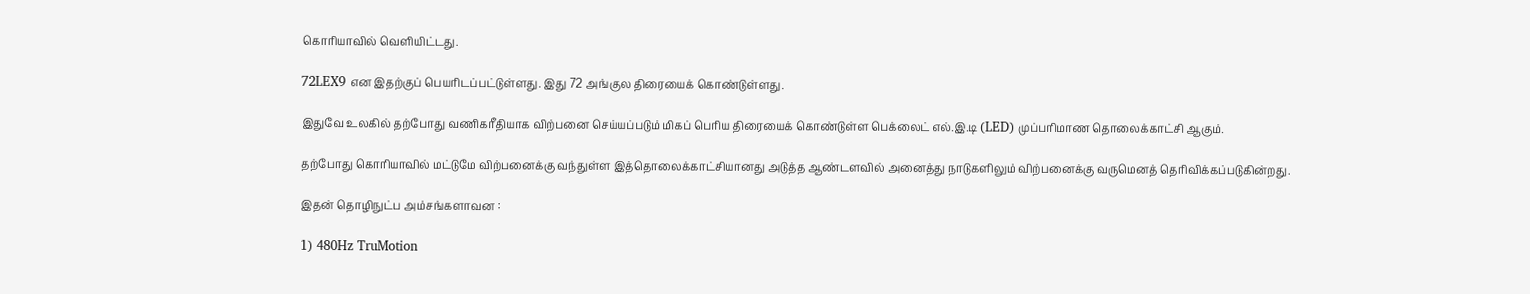கொரியாவில் வெளியிட்டது.

72LEX9 என இதற்குப் பெயரிடப்பட்டுள்ளது. இது 72 அங்குல திரையைக் கொண்டுள்ளது.

இதுவே உலகில் தற்போது வணிகரீதியாக விற்பனை செய்யப்படும் மிகப் பெரிய திரையைக் கொண்டுள்ள பெக்லைட் எல்.இ.டி (LED) முப்பரிமாண தொலைக்காட்சி ஆகும்.

தற்போது கொரியாவில் மட்டுமே விற்பனைக்கு வந்துள்ள இத்தொலைக்காட்சியானது அடுத்த ஆண்டளவில் அனைத்து நாடுகளிலும் விற்பனைக்கு வருமெனத் தெரிவிக்கப்படுகின்றது.

இதன் தொழிநுட்ப அம்சங்களாவன :

1) 480Hz TruMotion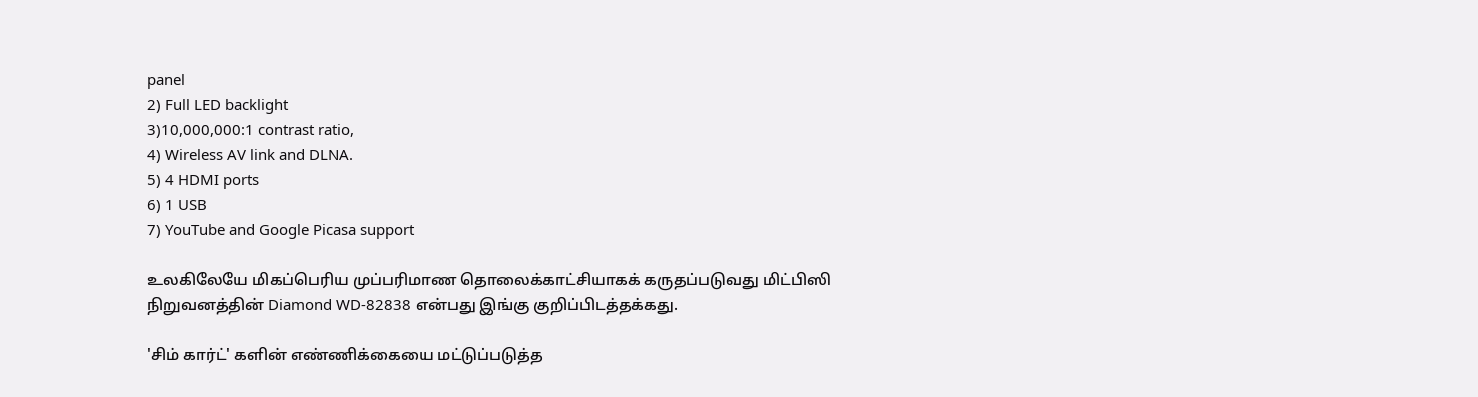panel
2) Full LED backlight
3)10,000,000:1 contrast ratio,
4) Wireless AV link and DLNA.
5) 4 HDMI ports
6) 1 USB
7) YouTube and Google Picasa support

உலகிலேயே மிகப்பெரிய முப்பரிமாண தொலைக்காட்சியாகக் கருதப்படுவது மிட்பிஸி நிறுவனத்தின் Diamond WD-82838 என்பது இங்கு குறிப்பிடத்தக்கது.

'சிம் கார்ட்' களின் எண்ணிக்கையை மட்டுப்படுத்த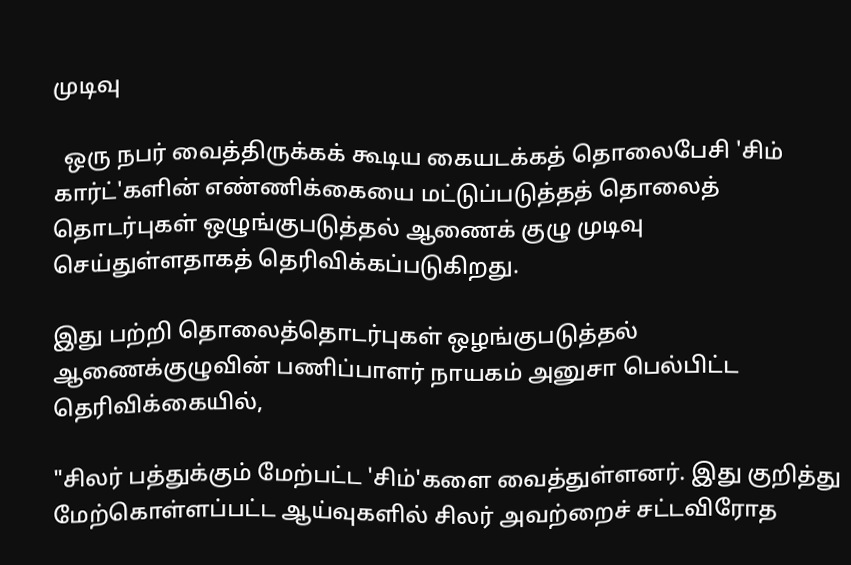முடிவு

  ஒரு நபர் வைத்திருக்கக் கூடிய கையடக்கத் தொலைபேசி 'சிம் கார்ட்'களின் எண்ணிக்கையை மட்டுப்படுத்தத் தொலைத் தொடர்புகள் ஒழுங்குபடுத்தல் ஆணைக் குழு முடிவு செய்துள்ளதாகத் தெரிவிக்கப்படுகிறது.

இது பற்றி தொலைத்தொடர்புகள் ஒழங்குபடுத்தல் ஆணைக்குழுவின் பணிப்பாளர் நாயகம் அனுசா பெல்பிட்ட தெரிவிக்கையில்,

"சிலர் பத்துக்கும் மேற்பட்ட 'சிம்'களை வைத்துள்ளனர். இது குறித்து மேற்கொள்ளப்பட்ட ஆய்வுகளில் சிலர் அவற்றைச் சட்டவிரோத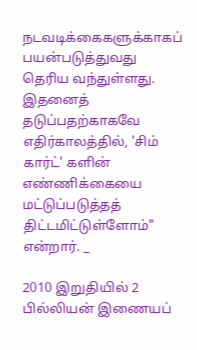நடவடிக்கைகளுக்காகப் பயன்படுத்துவது தெரிய வந்துள்ளது. இதனைத் தடுப்பதற்காகவே எதிர்காலத்தில், 'சிம் கார்ட்' களின் எண்ணிக்கையை மட்டுப்படுத்தத் திட்டமிட்டுள்ளோம்" என்றார். _

2010 இறுதியில் 2 பில்லியன் இணையப்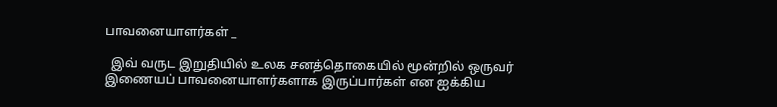பாவனையாளர்கள் _

  இவ் வருட இறுதியில் உலக சனத்தொகையில் மூன்றில் ஒருவர் இணையப் பாவனையாளர்களாக இருப்பார்கள் என ஐக்கிய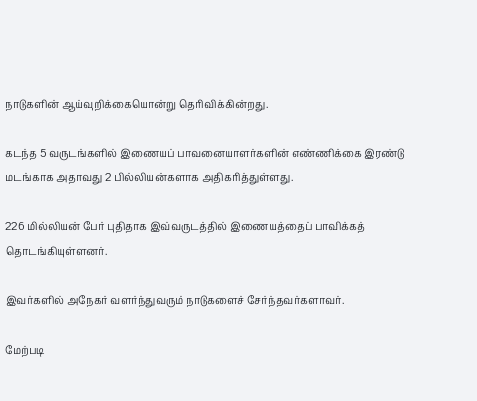நாடுகளின் ஆய்வுறிக்கையொன்று தெரிவிக்கின்றது.

கடந்த 5 வருடங்களில் இணையப் பாவனையாளர்களின் எண்ணிக்கை இரண்டு மடங்காக அதாவது 2 பில்லியன்களாக அதிகரித்துள்ளது.

226 மில்லியன் பேர் புதிதாக இவ்வருடத்தில் இணையத்தைப் பாவிக்கத் தொடங்கியுள்ளனர்.

இவர்களில் அநேகர் வளர்ந்துவரும் நாடுகளைச் சேர்ந்தவர்களாவர்.

மேற்படி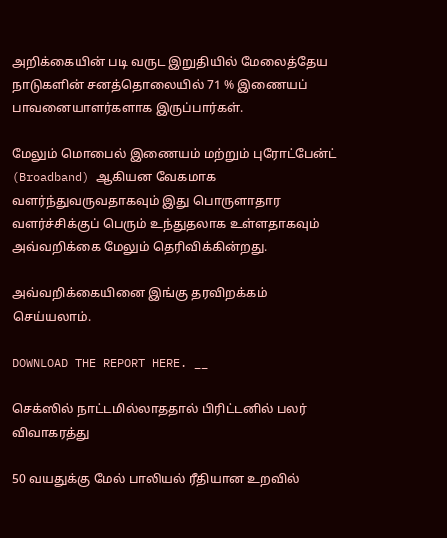அறிக்கையின் படி வருட இறுதியில் மேலைத்தேய நாடுகளின் சனத்தொலையில் 71 % இணையப் பாவனையாளர்களாக இருப்பார்கள்.

மேலும் மொபைல் இணையம் மற்றும் புரோட்பேன்ட் (Broadband) ஆகியன வேகமாக வளர்ந்துவருவதாகவும் இது பொருளாதார வளர்ச்சிக்குப் பெரும் உந்துதலாக உள்ளதாகவும் அவ்வறிக்கை மேலும் தெரிவிக்கின்றது.

அவ்வறிக்கையினை இங்கு தரவிறக்கம் செய்யலாம்.

DOWNLOAD THE REPORT HERE. __

செக்ஸில் நாட்டமில்லாததால் பிரிட்டனில் பலர் விவாகரத்து

50 வயதுக்கு மேல் பாலியல் ரீதியான உறவில்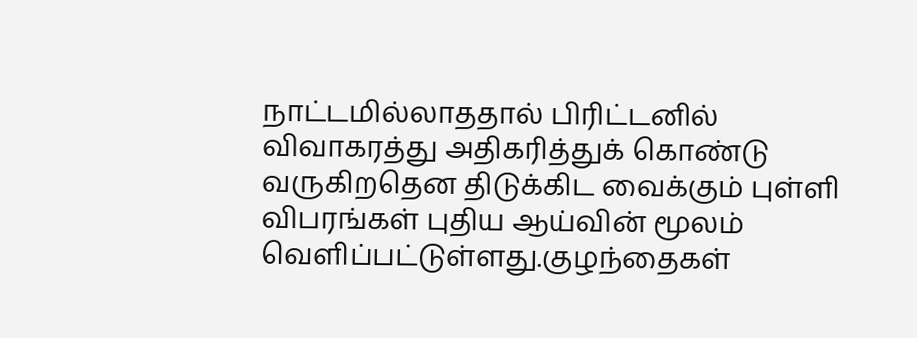நாட்டமில்லாததால் பிரிட்டனில் விவாகரத்து அதிகரித்துக் கொண்டு வருகிறதென திடுக்கிட வைக்கும் புள்ளி விபரங்கள் புதிய ஆய்வின் மூலம் வெளிப்பட்டுள்ளது.குழந்தைகள்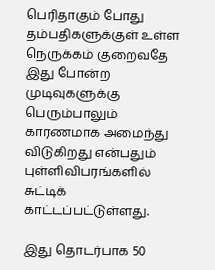பெரிதாகும் போது தம்பதிகளுக்குள் உள்ள நெருக்கம் குறைவதே இது போன்ற முடிவுகளுக்கு பெரும்பாலும் காரணமாக அமைந்து விடுகிறது என்பதும் புள்ளிவிபரங்களில் சுட்டிக் காட்டப்பட்டுள்ளது.

இது தொடர்பாக 50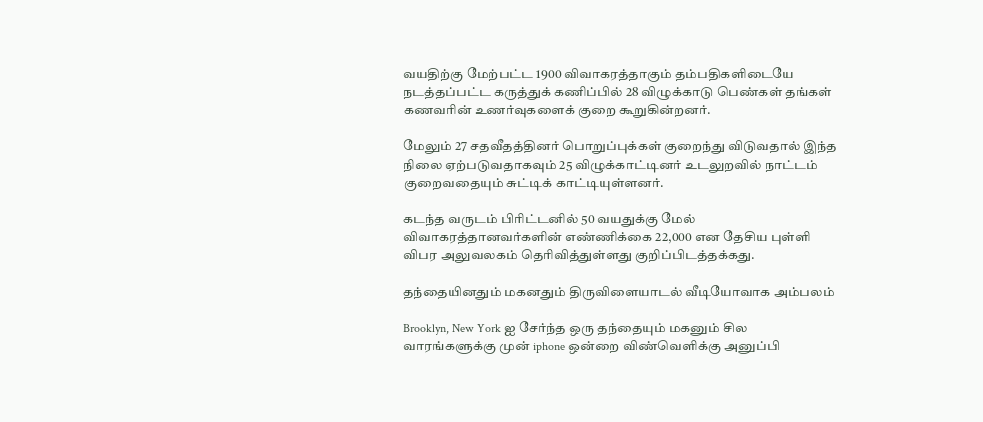வயதிற்கு மேற்பட்ட 1900 விவாகரத்தாகும் தம்பதிகளிடையே நடத்தப்பட்ட கருத்துக் கணிப்பில் 28 விழுக்காடு பெண்கள் தங்கள் கணவரின் உணர்வுகளைக் குறை கூறுகின்றனர்.

மேலும் 27 சதவீதத்தினர் பொறுப்புக்கள் குறைந்து விடுவதால் இந்த நிலை ஏற்படுவதாகவும் 25 விழுக்காட்டினர் உடலுறவில் நாட்டம் குறைவதையும் சுட்டிக் காட்டியுள்ளனர்.

கடந்த வருடம் பிரிட்டனில் 50 வயதுக்கு மேல் விவாகரத்தானவர்களின் எண்ணிக்கை 22,000 என தேசிய புள்ளி விபர அலுவலகம் தெரிவித்துள்ளது குறிப்பிடத்தக்கது.

தந்தையினதும் மகனதும் திருவிளையாடல் வீடியோவாக அம்பலம்

Brooklyn, New York ஐ சேர்ந்த ஒரு தந்தையும் மகனும் சில வாரங்களுக்கு முன் iphone ஒன்றை விண்வெளிக்கு அனுப்பி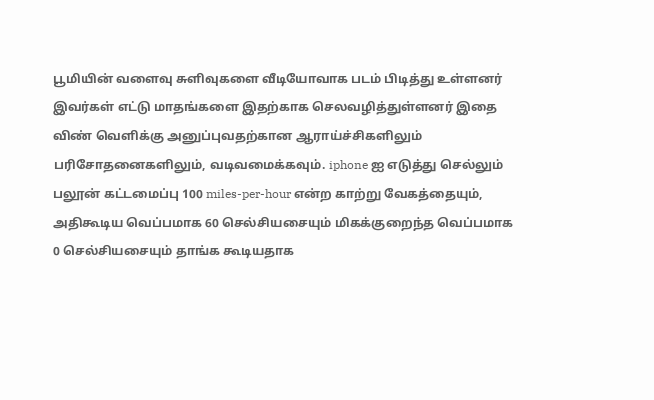பூமியின் வளைவு சுளிவுகளை வீடியோவாக படம் பிடித்து உள்ளனர்
இவர்கள் எட்டு மாதங்களை இதற்காக செலவழித்துள்ளனர் இதை விண் வெளிக்கு அனுப்புவதற்கான ஆராய்ச்சிகளிலும் பரிசோதனைகளிலும், வடிவமைக்கவும். iphone ஐ எடுத்து செல்லும் பலூன் கட்டமைப்பு 100 miles-per-hour என்ற காற்று வேகத்தையும், அதிகூடிய வெப்பமாக 60 செல்சியசையும் மிகக்குறைந்த வெப்பமாக 0 செல்சியசையும் தாங்க கூடியதாக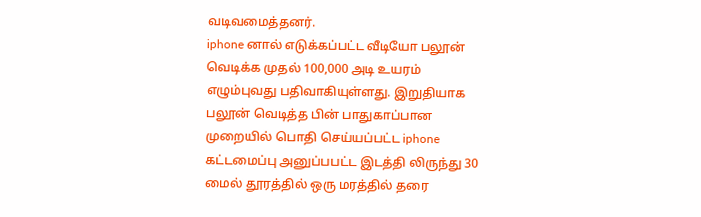வடிவமைத்தனர்.
iphone னால் எடுக்கப்பட்ட வீடியோ பலூன் வெடிக்க முதல் 100,000 அடி உயரம் எழும்புவது பதிவாகியுள்ளது. இறுதியாக பலூன் வெடித்த பின் பாதுகாப்பான முறையில் பொதி செய்யப்பட்ட iphone கட்டமைப்பு அனுப்பபட்ட இடத்தி லிருந்து 30 மைல் தூரத்தில் ஒரு மரத்தில் தரை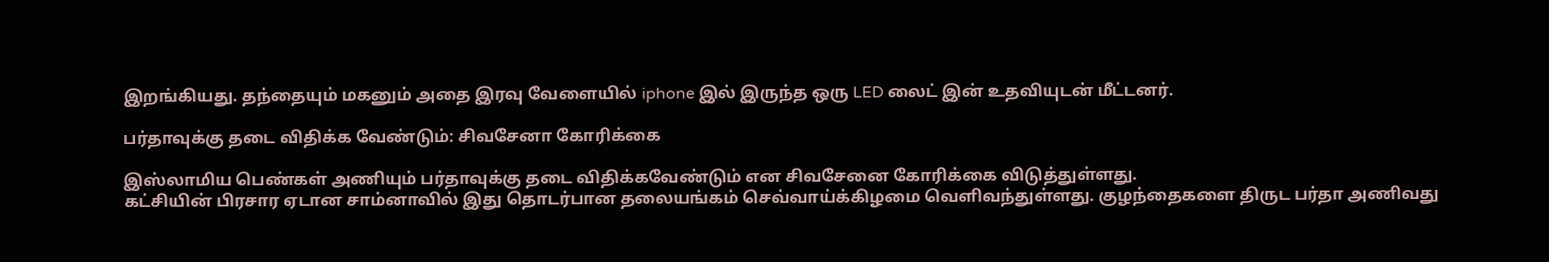இறங்கியது. தந்தையும் மகனும் அதை இரவு வேளையில் iphone இல் இருந்த ஒரு LED லைட் இன் உதவியுடன் மீட்டனர்.

பர்தாவுக்கு தடை விதிக்க வேண்டும்: சிவசேனா கோரிக்கை

இஸ்லாமிய பெண்கள் அணியும் பர்தாவுக்கு தடை விதிக்கவேண்டும் என சிவசேனை கோரிக்கை விடுத்துள்ளது.
கட்சியின் பிரசார ஏடான சாம்னாவில் இது தொடர்பான தலையங்கம் செவ்வாய்க்கிழமை வெளிவந்துள்ளது. குழந்தைகளை திருட பர்தா அணிவது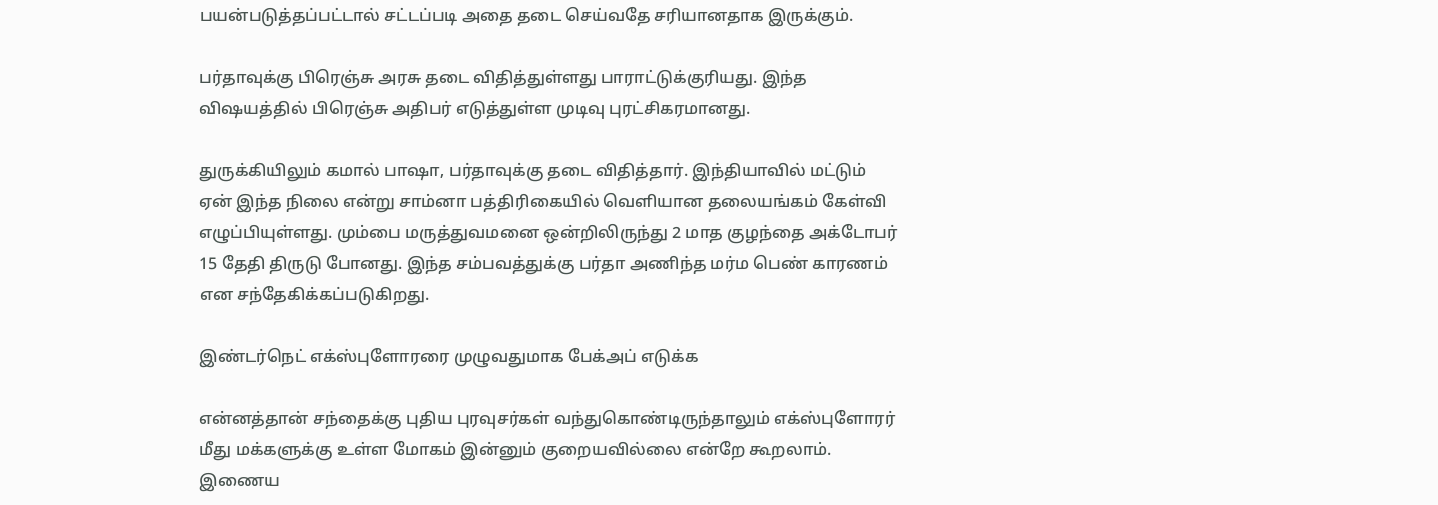பயன்படுத்தப்பட்டால் சட்டப்படி அதை தடை செய்வதே சரியானதாக இருக்கும்.

பர்தாவுக்கு பிரெஞ்சு அரசு தடை விதித்துள்ளது பாராட்டுக்குரியது. இந்த விஷயத்தில் பிரெஞ்சு அதிபர் எடுத்துள்ள முடிவு புரட்சிகரமானது.

துருக்கியிலும் கமால் பாஷா, பர்தாவுக்கு தடை விதித்தார். இந்தியாவில் மட்டும் ஏன் இந்த நிலை என்று சாம்னா பத்திரிகையில் வெளியான தலையங்கம் கேள்வி எழுப்பியுள்ளது. மும்பை மருத்துவமனை ஒன்றிலிருந்து 2 மாத குழந்தை அக்டோபர் 15 தேதி திருடு போனது. இந்த சம்பவத்துக்கு பர்தா அணிந்த மர்ம பெண் காரணம் என சந்தேகிக்கப்படுகிறது.

இண்டர்நெட் எக்ஸ்புளோரரை முழுவதுமாக பேக்அப் எடுக்க

என்னத்தான் சந்தைக்கு புதிய புரவுசர்கள் வந்துகொண்டிருந்தாலும் எக்ஸ்புளோரர் மீது மக்களுக்கு உள்ள மோகம் இன்னும் குறையவில்லை என்றே கூறலாம். இணைய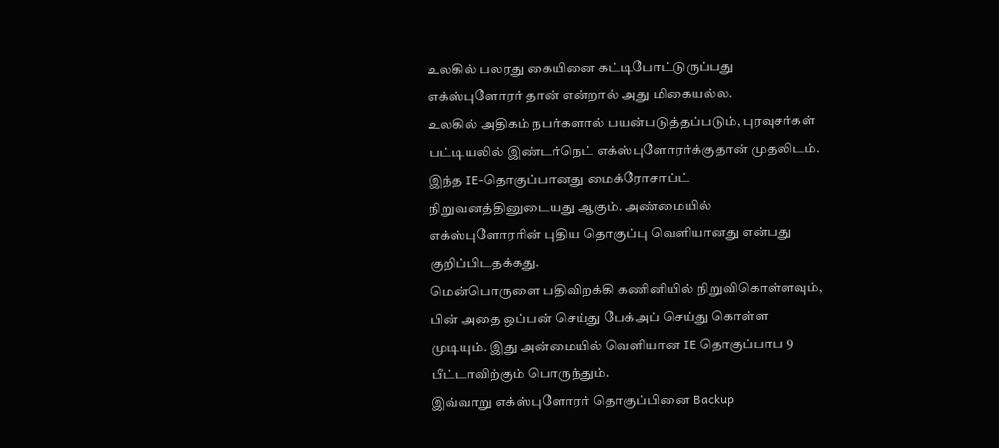உலகில் பலரது கையினை கட்டிபோட்டுருப்பது எக்ஸ்புளோரர் தான் என்றால் அது மிகையல்ல.
உலகில் அதிகம் நபர்களால் பயன்படுத்தப்படும், புரவுசர்கள் பட்டியலில் இண்டர்நெட் எக்ஸ்புளோரர்க்குதான் முதலிடம். இந்த IE-தொகுப்பானது மைக்ரோசாப்ட் நிறுவனத்தினுடையது ஆகும். அண்மையில் எக்ஸ்புளோரரின் புதிய தொகுப்பு வெளியானது என்பது குறிப்பிடதக்கது.
மென்பொருளை பதிவிறக்கி கணினியில் நிறுவிகொள்ளவும், பின் அதை ஒப்பன் செய்து பேக்அப் செய்து கொள்ள முடியும். இது அன்மையில் வெளியான IE தொகுப்பாப 9 பீட்டாவிற்கும் பொருந்தும்.
இவ்வாறு எக்ஸ்புளோரர் தொகுப்பினை Backup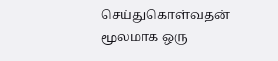செய்துகொள்வதன் மூலமாக ஒரு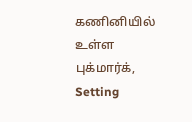கணினியில் உள்ள புக்மார்க், Setting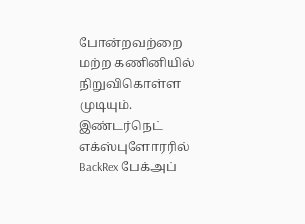போன்றவற்றை மற்ற கணினியில் நிறுவிகொள்ள முடியும்.
இண்டர்நெட் எக்ஸ்புளோரரில் BackRex பேக்அப்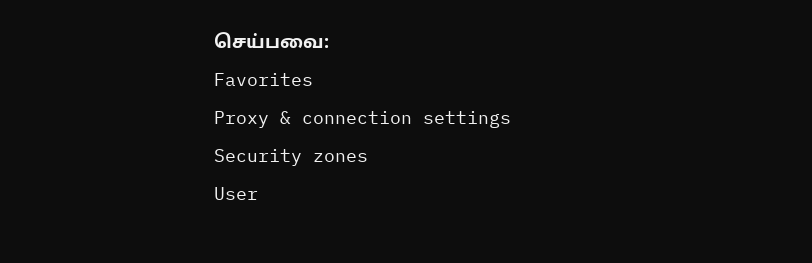செய்பவை:
Favorites
Proxy & connection settings
Security zones
User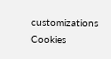customizations
Cookies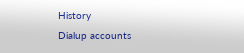History
Dialup accounts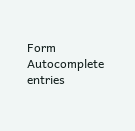Form Autocomplete entries